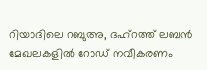റിയാദിലെ റബുഅ, ദഹ്റത്ത് ലബൻ മേഖലകളിൽ റോഡ് നവീകരണം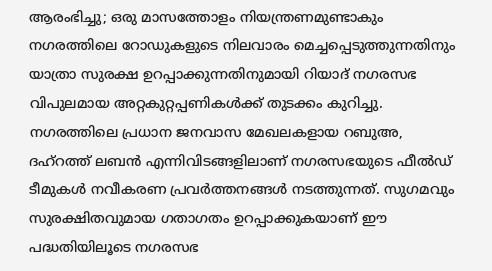ആരംഭിച്ചു; ഒരു മാസത്തോളം നിയന്ത്രണമുണ്ടാകും
നഗരത്തിലെ റോഡുകളുടെ നിലവാരം മെച്ചപ്പെടുത്തുന്നതിനും യാത്രാ സുരക്ഷ ഉറപ്പാക്കുന്നതിനുമായി റിയാദ് നഗരസഭ വിപുലമായ അറ്റകുറ്റപ്പണികൾക്ക് തുടക്കം കുറിച്ചു. നഗരത്തിലെ പ്രധാന ജനവാസ മേഖലകളായ റബുഅ, ദഹ്റത്ത് ലബൻ എന്നിവിടങ്ങളിലാണ് നഗരസഭയുടെ ഫീൽഡ് ടീമുകൾ നവീകരണ പ്രവർത്തനങ്ങൾ നടത്തുന്നത്. സുഗമവും സുരക്ഷിതവുമായ ഗതാഗതം ഉറപ്പാക്കുകയാണ് ഈ പദ്ധതിയിലൂടെ നഗരസഭ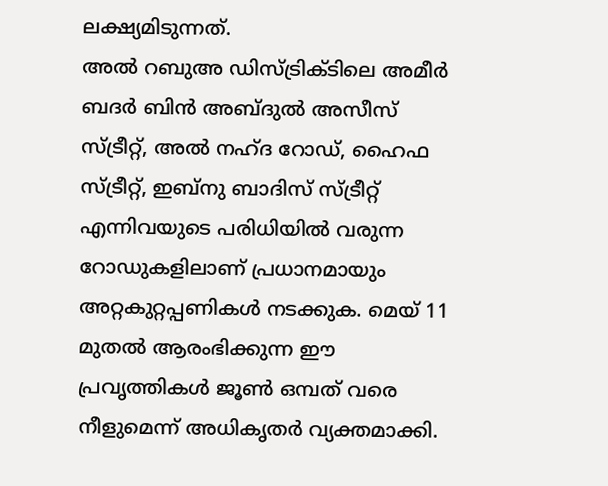ലക്ഷ്യമിടുന്നത്.
അൽ റബുഅ ഡിസ്ട്രിക്ടിലെ അമീർ ബദർ ബിൻ അബ്ദുൽ അസീസ് സ്ട്രീറ്റ്, അൽ നഹ്ദ റോഡ്, ഹൈഫ സ്ട്രീറ്റ്, ഇബ്നു ബാദിസ് സ്ട്രീറ്റ് എന്നിവയുടെ പരിധിയിൽ വരുന്ന റോഡുകളിലാണ് പ്രധാനമായും അറ്റകുറ്റപ്പണികൾ നടക്കുക. മെയ് 11 മുതൽ ആരംഭിക്കുന്ന ഈ പ്രവൃത്തികൾ ജൂൺ ഒമ്പത് വരെ നീളുമെന്ന് അധികൃതർ വ്യക്തമാക്കി.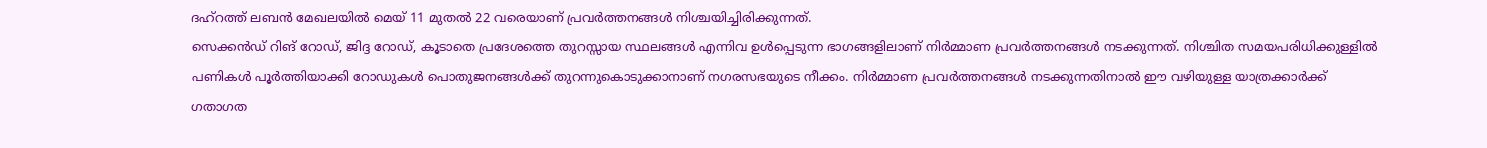ദഹ്റത്ത് ലബൻ മേഖലയിൽ മെയ് 11 മുതൽ 22 വരെയാണ് പ്രവർത്തനങ്ങൾ നിശ്ചയിച്ചിരിക്കുന്നത്.
സെക്കൻഡ് റിങ് റോഡ്, ജിദ്ദ റോഡ്, കൂടാതെ പ്രദേശത്തെ തുറസ്സായ സ്ഥലങ്ങൾ എന്നിവ ഉൾപ്പെടുന്ന ഭാഗങ്ങളിലാണ് നിർമ്മാണ പ്രവർത്തനങ്ങൾ നടക്കുന്നത്. നിശ്ചിത സമയപരിധിക്കുള്ളിൽ പണികൾ പൂർത്തിയാക്കി റോഡുകൾ പൊതുജനങ്ങൾക്ക് തുറന്നുകൊടുക്കാനാണ് നഗരസഭയുടെ നീക്കം. നിർമ്മാണ പ്രവർത്തനങ്ങൾ നടക്കുന്നതിനാൽ ഈ വഴിയുള്ള യാത്രക്കാർക്ക് ഗതാഗത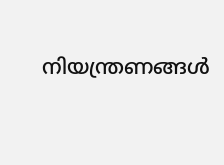നിയന്ത്രണങ്ങൾ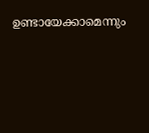ഉണ്ടായേക്കാമെന്നും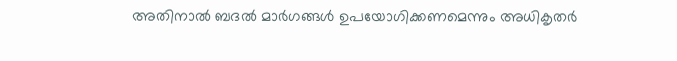അതിനാൽ ബദൽ മാർഗങ്ങൾ ഉപയോഗിക്കണമെന്നും അധികൃതർ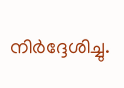നിർദ്ദേശിച്ചു.